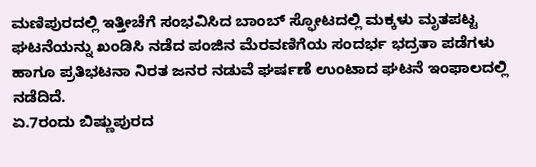ಮಣಿಪುರದಲ್ಲಿ ಇತ್ತೀಚೆಗೆ ಸಂಭವಿಸಿದ ಬಾಂಬ್ ಸ್ಫೋಟದಲ್ಲಿ ಮಕ್ಕಳು ಮೃತಪಟ್ಟ ಘಟನೆಯನ್ನು ಖಂಡಿಸಿ ನಡೆದ ಪಂಜಿನ ಮೆರವಣಿಗೆಯ ಸಂದರ್ಭ ಭದ್ರತಾ ಪಡೆಗಳು ಹಾಗೂ ಪ್ರತಿಭಟನಾ ನಿರತ ಜನರ ನಡುವೆ ಘರ್ಷಣೆ ಉಂಟಾದ ಘಟನೆ ಇಂಫಾಲದಲ್ಲಿ ನಡೆದಿದೆ.
ಏ.7ರಂದು ಬಿಷ್ಣುಪುರದ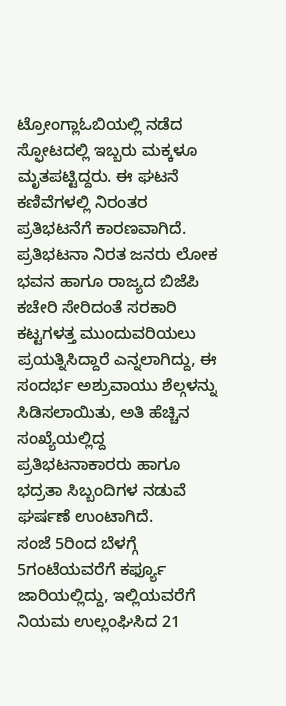ಟ್ರೋಂಗ್ಲಾಓಬಿಯಲ್ಲಿ ನಡೆದ ಸ್ಫೋಟದಲ್ಲಿ ಇಬ್ಬರು ಮಕ್ಕಳೂ ಮೃತಪಟ್ಟಿದ್ದರು. ಈ ಘಟನೆ ಕಣಿವೆಗಳಲ್ಲಿ ನಿರಂತರ ಪ್ರತಿಭಟನೆಗೆ ಕಾರಣವಾಗಿದೆ.
ಪ್ರತಿಭಟನಾ ನಿರತ ಜನರು ಲೋಕ ಭವನ ಹಾಗೂ ರಾಜ್ಯದ ಬಿಜೆಪಿ ಕಚೇರಿ ಸೇರಿದಂತೆ ಸರಕಾರಿ ಕಟ್ಟಗಳತ್ತ ಮುಂದುವರಿಯಲು ಪ್ರಯತ್ನಿಸಿದ್ದಾರೆ ಎನ್ನಲಾಗಿದ್ದು, ಈ ಸಂದರ್ಭ ಅಶ್ರುವಾಯು ಶೆಲ್ಗಳನ್ನು ಸಿಡಿಸಲಾಯಿತು, ಅತಿ ಹೆಚ್ಚಿನ ಸಂಖ್ಯೆಯಲ್ಲಿದ್ದ ಪ್ರತಿಭಟನಾಕಾರರು ಹಾಗೂ ಭದ್ರತಾ ಸಿಬ್ಬಂದಿಗಳ ನಡುವೆ ಘರ್ಷಣೆ ಉಂಟಾಗಿದೆ.
ಸಂಜೆ 5ರಿಂದ ಬೆಳಗ್ಗೆ 5ಗಂಟೆಯವರೆಗೆ ಕರ್ಫ್ಯೂ ಜಾರಿಯಲ್ಲಿದ್ದು, ಇಲ್ಲಿಯವರೆಗೆ ನಿಯಮ ಉಲ್ಲಂಘಿಸಿದ 21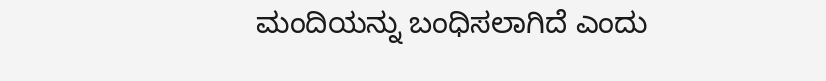ಮಂದಿಯನ್ನು ಬಂಧಿಸಲಾಗಿದೆ ಎಂದು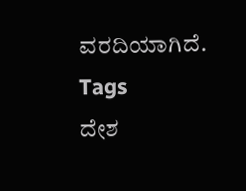ವರದಿಯಾಗಿದೆ.
Tags
ದೇಶ